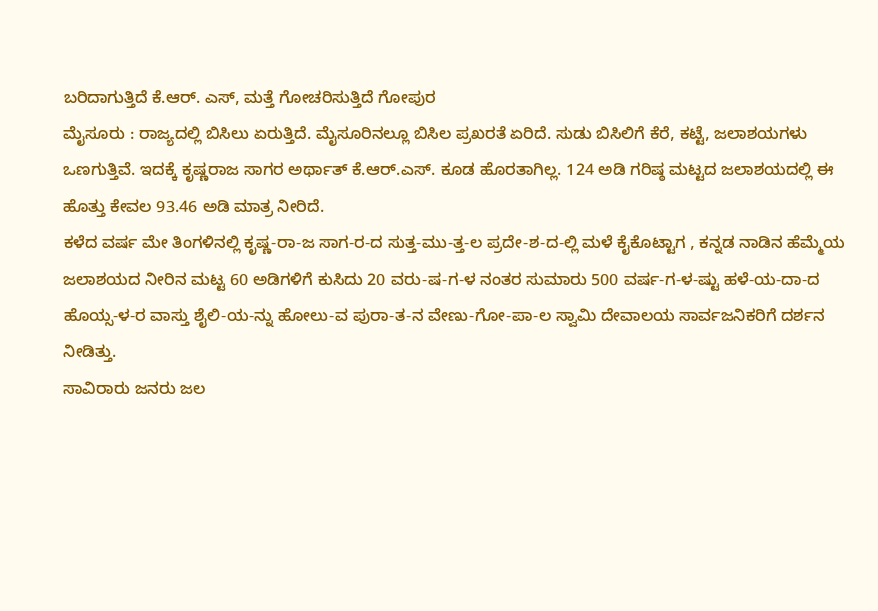ಬರಿದಾಗುತ್ತಿದೆ ಕೆ.ಆರ್. ಎಸ್, ಮತ್ತೆ ಗೋಚರಿಸುತ್ತಿದೆ ಗೋಪುರ
ಮೈಸೂರು : ರಾಜ್ಯದಲ್ಲಿ ಬಿಸಿಲು ಏರುತ್ತಿದೆ. ಮೈಸೂರಿನಲ್ಲೂ ಬಿಸಿಲ ಪ್ರಖರತೆ ಏರಿದೆ. ಸುಡು ಬಿಸಿಲಿಗೆ ಕೆರೆ, ಕಟ್ಟೆ, ಜಲಾಶಯಗಳು ಒಣಗುತ್ತಿವೆ. ಇದಕ್ಕೆ ಕೃಷ್ಣರಾಜ ಸಾಗರ ಅರ್ಥಾತ್ ಕೆ.ಆರ್.ಎಸ್. ಕೂಡ ಹೊರತಾಗಿಲ್ಲ. 124 ಅಡಿ ಗರಿಷ್ಠ ಮಟ್ಟದ ಜಲಾಶಯದಲ್ಲಿ ಈ ಹೊತ್ತು ಕೇವಲ 93.46 ಅಡಿ ಮಾತ್ರ ನೀರಿದೆ.
ಕಳೆದ ವರ್ಷ ಮೇ ತಿಂಗಳಿನಲ್ಲಿ ಕೃಷ್ಣ-ರಾ-ಜ ಸಾಗ-ರ-ದ ಸುತ್ತ-ಮು-ತ್ತ-ಲ ಪ್ರದೇ-ಶ-ದ-ಲ್ಲಿ ಮಳೆ ಕೈಕೊಟ್ಟಾಗ , ಕನ್ನಡ ನಾಡಿನ ಹೆಮ್ಮೆಯ ಜಲಾಶಯದ ನೀರಿನ ಮಟ್ಟ 60 ಅಡಿಗಳಿಗೆ ಕುಸಿದು 20 ವರು-ಷ-ಗ-ಳ ನಂತರ ಸುಮಾರು 500 ವರ್ಷ-ಗ-ಳ-ಷ್ಟು ಹಳೆ-ಯ-ದಾ-ದ ಹೊಯ್ಸ-ಳ-ರ ವಾಸ್ತು ಶೈಲಿ-ಯ-ನ್ನು ಹೋಲು-ವ ಪುರಾ-ತ-ನ ವೇಣು-ಗೋ-ಪಾ-ಲ ಸ್ವಾಮಿ ದೇವಾಲಯ ಸಾರ್ವಜನಿಕರಿಗೆ ದರ್ಶನ ನೀಡಿತ್ತು.
ಸಾವಿರಾರು ಜನರು ಜಲ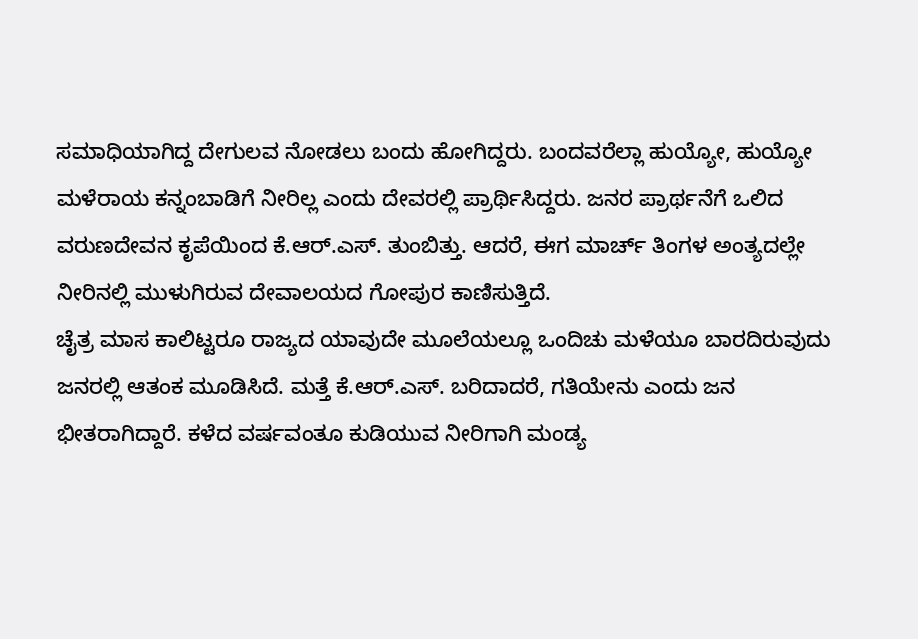ಸಮಾಧಿಯಾಗಿದ್ದ ದೇಗುಲವ ನೋಡಲು ಬಂದು ಹೋಗಿದ್ದರು. ಬಂದವರೆಲ್ಲಾ ಹುಯ್ಯೋ, ಹುಯ್ಯೋ ಮಳೆರಾಯ ಕನ್ನಂಬಾಡಿಗೆ ನೀರಿಲ್ಲ ಎಂದು ದೇವರಲ್ಲಿ ಪ್ರಾರ್ಥಿಸಿದ್ದರು. ಜನರ ಪ್ರಾರ್ಥನೆಗೆ ಒಲಿದ ವರುಣದೇವನ ಕೃಪೆಯಿಂದ ಕೆ.ಆರ್.ಎಸ್. ತುಂಬಿತ್ತು. ಆದರೆ, ಈಗ ಮಾರ್ಚ್ ತಿಂಗಳ ಅಂತ್ಯದಲ್ಲೇ ನೀರಿನಲ್ಲಿ ಮುಳುಗಿರುವ ದೇವಾಲಯದ ಗೋಪುರ ಕಾಣಿಸುತ್ತಿದೆ.
ಚೈತ್ರ ಮಾಸ ಕಾಲಿಟ್ಟರೂ ರಾಜ್ಯದ ಯಾವುದೇ ಮೂಲೆಯಲ್ಲೂ ಒಂದಿಚು ಮಳೆಯೂ ಬಾರದಿರುವುದು ಜನರಲ್ಲಿ ಆತಂಕ ಮೂಡಿಸಿದೆ. ಮತ್ತೆ ಕೆ.ಆರ್.ಎಸ್. ಬರಿದಾದರೆ, ಗತಿಯೇನು ಎಂದು ಜನ ಭೀತರಾಗಿದ್ದಾರೆ. ಕಳೆದ ವರ್ಷವಂತೂ ಕುಡಿಯುವ ನೀರಿಗಾಗಿ ಮಂಡ್ಯ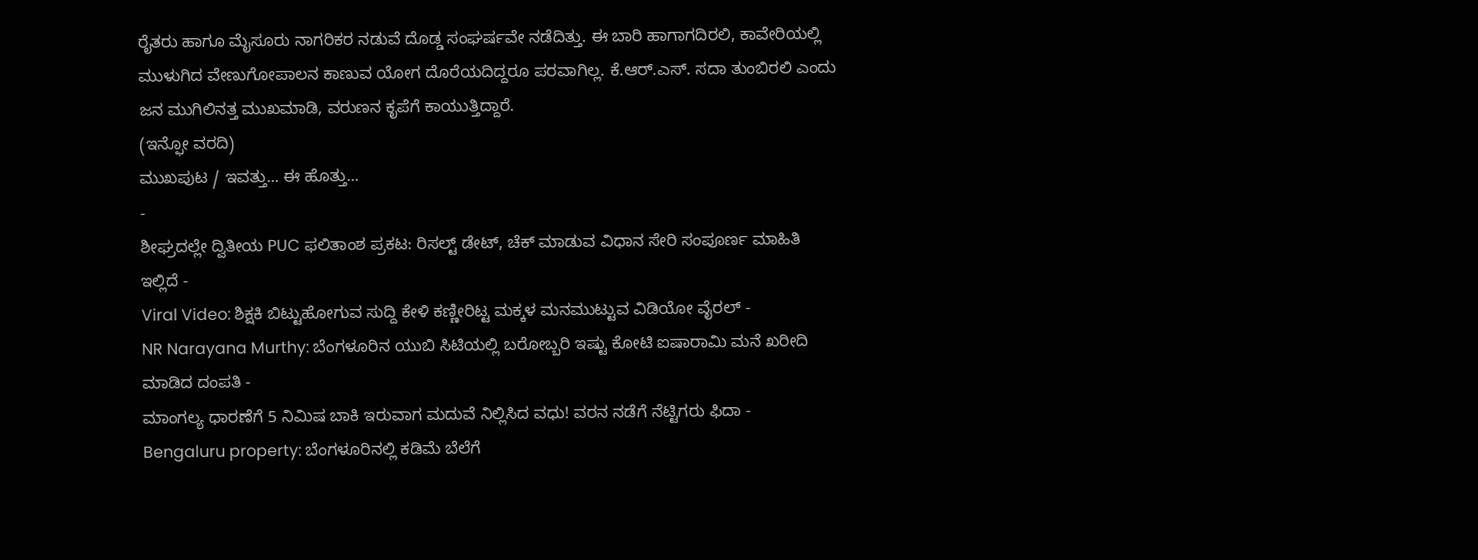ರೈತರು ಹಾಗೂ ಮೈಸೂರು ನಾಗರಿಕರ ನಡುವೆ ದೊಡ್ಡ ಸಂಘರ್ಷವೇ ನಡೆದಿತ್ತು. ಈ ಬಾರಿ ಹಾಗಾಗದಿರಲಿ, ಕಾವೇರಿಯಲ್ಲಿ ಮುಳುಗಿದ ವೇಣುಗೋಪಾಲನ ಕಾಣುವ ಯೋಗ ದೊರೆಯದಿದ್ದರೂ ಪರವಾಗಿಲ್ಲ. ಕೆ.ಆರ್.ಎಸ್. ಸದಾ ತುಂಬಿರಲಿ ಎಂದು ಜನ ಮುಗಿಲಿನತ್ತ ಮುಖಮಾಡಿ, ವರುಣನ ಕೃಪೆಗೆ ಕಾಯುತ್ತಿದ್ದಾರೆ.
(ಇನ್ಫೋ ವರದಿ)
ಮುಖಪುಟ / ಇವತ್ತು... ಈ ಹೊತ್ತು...
-
ಶೀಘ್ರದಲ್ಲೇ ದ್ವಿತೀಯ PUC ಫಲಿತಾಂಶ ಪ್ರಕಟ: ರಿಸಲ್ಟ್ ಡೇಟ್, ಚೆಕ್ ಮಾಡುವ ವಿಧಾನ ಸೇರಿ ಸಂಪೂರ್ಣ ಮಾಹಿತಿ ಇಲ್ಲಿದೆ -
Viral Video: ಶಿಕ್ಷಕಿ ಬಿಟ್ಟುಹೋಗುವ ಸುದ್ದಿ ಕೇಳಿ ಕಣ್ಣೀರಿಟ್ಟ ಮಕ್ಕಳ ಮನಮುಟ್ಟುವ ವಿಡಿಯೋ ವೈರಲ್ -
NR Narayana Murthy: ಬೆಂಗಳೂರಿನ ಯುಬಿ ಸಿಟಿಯಲ್ಲಿ ಬರೋಬ್ಬರಿ ಇಷ್ಟು ಕೋಟಿ ಐಷಾರಾಮಿ ಮನೆ ಖರೀದಿ ಮಾಡಿದ ದಂಪತಿ -
ಮಾಂಗಲ್ಯ ಧಾರಣೆಗೆ 5 ನಿಮಿಷ ಬಾಕಿ ಇರುವಾಗ ಮದುವೆ ನಿಲ್ಲಿಸಿದ ವಧು! ವರನ ನಡೆಗೆ ನೆಟ್ಟಿಗರು ಫಿದಾ -
Bengaluru property: ಬೆಂಗಳೂರಿನಲ್ಲಿ ಕಡಿಮೆ ಬೆಲೆಗೆ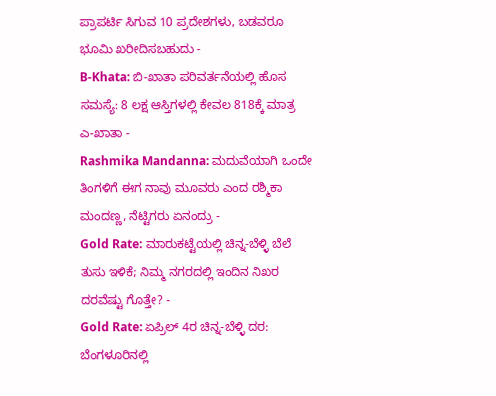ಪ್ರಾಪರ್ಟಿ ಸಿಗುವ 10 ಪ್ರದೇಶಗಳು, ಬಡವರೂ ಭೂಮಿ ಖರೀದಿಸಬಹುದು -
B-Khata: ಬಿ-ಖಾತಾ ಪರಿವರ್ತನೆಯಲ್ಲಿ ಹೊಸ ಸಮಸ್ಯೆ: 8 ಲಕ್ಷ ಆಸ್ತಿಗಳಲ್ಲಿ ಕೇವಲ 818ಕ್ಕೆ ಮಾತ್ರ ಎ-ಖಾತಾ -
Rashmika Mandanna: ಮದುವೆಯಾಗಿ ಒಂದೇ ತಿಂಗಳಿಗೆ ಈಗ ನಾವು ಮೂವರು ಎಂದ ರಶ್ಮಿಕಾ ಮಂದಣ್ಣ, ನೆಟ್ಟಿಗರು ಏನಂದ್ರು -
Gold Rate: ಮಾರುಕಟ್ಟೆಯಲ್ಲಿ ಚಿನ್ನ-ಬೆಳ್ಳಿ ಬೆಲೆ ತುಸು ಇಳಿಕೆ; ನಿಮ್ಮ ನಗರದಲ್ಲಿ ಇಂದಿನ ನಿಖರ ದರವೆಷ್ಟು ಗೊತ್ತೇ? -
Gold Rate: ಏಪ್ರಿಲ್ 4ರ ಚಿನ್ನ-ಬೆಳ್ಳಿ ದರ: ಬೆಂಗಳೂರಿನಲ್ಲಿ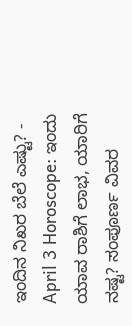ಇಂದಿನ ನಿಖರ ಬೆಲೆ ಎಷ್ಟು? -
April 3 Horoscope: ಇಂದು ಯಾವ ರಾಶಿಗೆ ಲಾಭ, ಯಾರಿಗೆ ನಷ್ಟ? ಸಂಪೂರ್ಣ ವಿವರ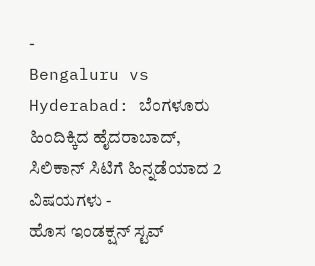-
Bengaluru vs Hyderabad: ಬೆಂಗಳೂರು ಹಿಂದಿಕ್ಕಿದ ಹೈದರಾಬಾದ್, ಸಿಲಿಕಾನ್ ಸಿಟಿಗೆ ಹಿನ್ನಡೆಯಾದ 2 ವಿಷಯಗಳು -
ಹೊಸ ಇಂಡಕ್ಷನ್ ಸ್ಟವ್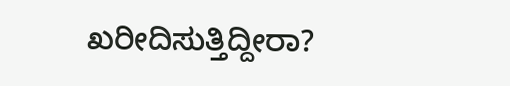ಖರೀದಿಸುತ್ತಿದ್ದೀರಾ?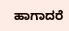ಹಾಗಾದರೆ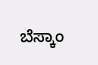ಬೆಸ್ಕಾಂ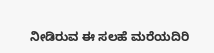ನೀಡಿರುವ ಈ ಸಲಹೆ ಮರೆಯದಿರಿ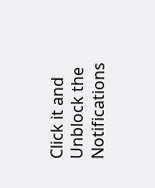Click it and Unblock the Notifications